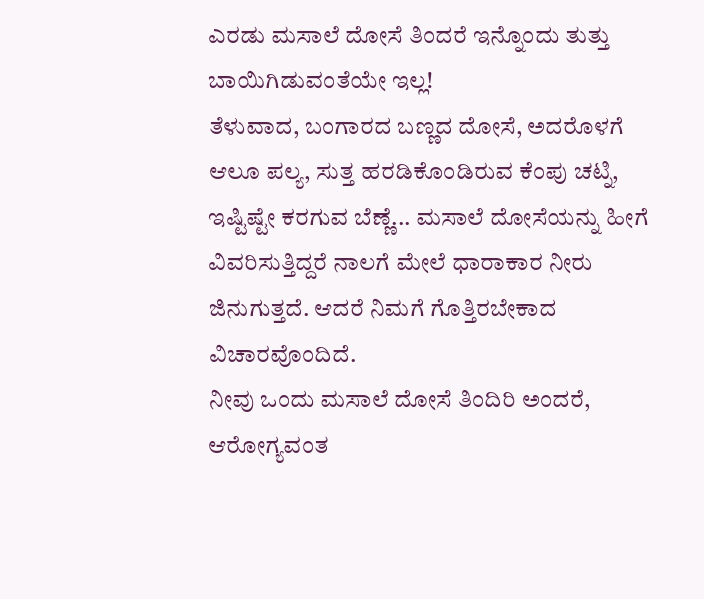ಎರಡು ಮಸಾಲೆ ದೋಸೆ ತಿಂದರೆ ಇನ್ನೊಂದು ತುತ್ತು ಬಾಯಿಗಿಡುವಂತೆಯೇ ಇಲ್ಲ!
ತೆಳುವಾದ, ಬಂಗಾರದ ಬಣ್ಣದ ದೋಸೆ, ಅದರೊಳಗೆ ಆಲೂ ಪಲ್ಯ, ಸುತ್ತ ಹರಡಿಕೊಂಡಿರುವ ಕೆಂಪು ಚಟ್ನಿ, ಇಷ್ಟಿಷ್ಟೇ ಕರಗುವ ಬೆಣ್ಣೆ... ಮಸಾಲೆ ದೋಸೆಯನ್ನು ಹೀಗೆ ವಿವರಿಸುತ್ತಿದ್ದರೆ ನಾಲಗೆ ಮೇಲೆ ಧಾರಾಕಾರ ನೀರು ಜಿನುಗುತ್ತದೆ. ಆದರೆ ನಿಮಗೆ ಗೊತ್ತಿರಬೇಕಾದ ವಿಚಾರವೊಂದಿದೆ.
ನೀವು ಒಂದು ಮಸಾಲೆ ದೋಸೆ ತಿಂದಿರಿ ಅಂದರೆ, ಆರೋಗ್ಯವಂತ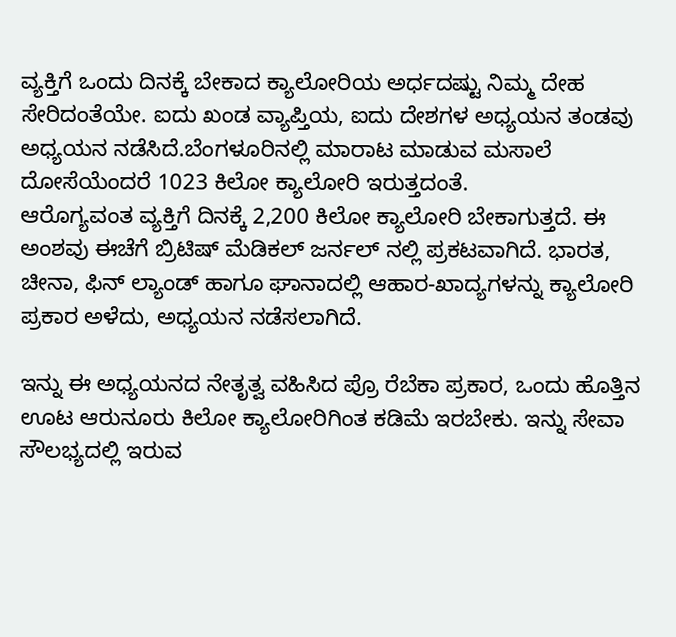ವ್ಯಕ್ತಿಗೆ ಒಂದು ದಿನಕ್ಕೆ ಬೇಕಾದ ಕ್ಯಾಲೋರಿಯ ಅರ್ಧದಷ್ಟು ನಿಮ್ಮ ದೇಹ ಸೇರಿದಂತೆಯೇ. ಐದು ಖಂಡ ವ್ಯಾಪ್ತಿಯ, ಐದು ದೇಶಗಳ ಅಧ್ಯಯನ ತಂಡವು ಅಧ್ಯಯನ ನಡೆಸಿದೆ.ಬೆಂಗಳೂರಿನಲ್ಲಿ ಮಾರಾಟ ಮಾಡುವ ಮಸಾಲೆ ದೋಸೆಯೆಂದರೆ 1023 ಕಿಲೋ ಕ್ಯಾಲೋರಿ ಇರುತ್ತದಂತೆ.
ಆರೊಗ್ಯವಂತ ವ್ಯಕ್ತಿಗೆ ದಿನಕ್ಕೆ 2,200 ಕಿಲೋ ಕ್ಯಾಲೋರಿ ಬೇಕಾಗುತ್ತದೆ. ಈ ಅಂಶವು ಈಚೆಗೆ ಬ್ರಿಟಿಷ್ ಮೆಡಿಕಲ್ ಜರ್ನಲ್ ನಲ್ಲಿ ಪ್ರಕಟವಾಗಿದೆ. ಭಾರತ, ಚೀನಾ, ಫಿನ್ ಲ್ಯಾಂಡ್ ಹಾಗೂ ಘಾನಾದಲ್ಲಿ ಆಹಾರ-ಖಾದ್ಯಗಳನ್ನು ಕ್ಯಾಲೋರಿ ಪ್ರಕಾರ ಅಳೆದು, ಅಧ್ಯಯನ ನಡೆಸಲಾಗಿದೆ.

ಇನ್ನು ಈ ಅಧ್ಯಯನದ ನೇತೃತ್ವ ವಹಿಸಿದ ಪ್ರೊ ರೆಬೆಕಾ ಪ್ರಕಾರ, ಒಂದು ಹೊತ್ತಿನ ಊಟ ಆರುನೂರು ಕಿಲೋ ಕ್ಯಾಲೋರಿಗಿಂತ ಕಡಿಮೆ ಇರಬೇಕು. ಇನ್ನು ಸೇವಾ ಸೌಲಭ್ಯದಲ್ಲಿ ಇರುವ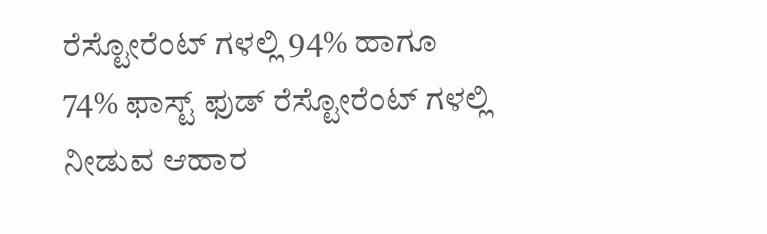ರೆಸ್ಟೋರೆಂಟ್ ಗಳಲ್ಲಿ 94% ಹಾಗೂ 74% ಫಾಸ್ಟ್ ಫುಡ್ ರೆಸ್ಟೋರೆಂಟ್ ಗಳಲ್ಲಿ ನೀಡುವ ಆಹಾರ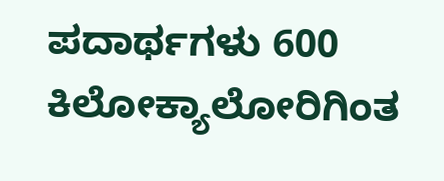ಪದಾರ್ಥಗಳು 600 ಕಿಲೋಕ್ಯಾಲೋರಿಗಿಂತ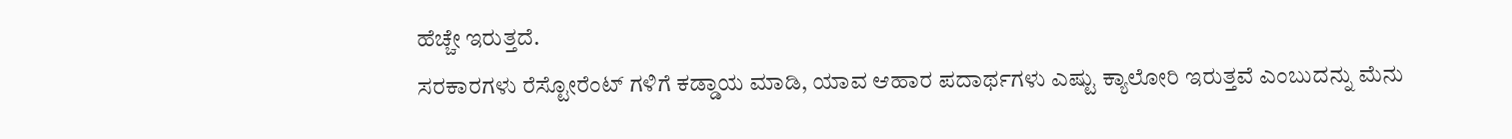ಹೆಚ್ಚೇ ಇರುತ್ತದೆ.
ಸರಕಾರಗಳು ರೆಸ್ಟೋರೆಂಟ್ ಗಳಿಗೆ ಕಡ್ಡಾಯ ಮಾಡಿ, ಯಾವ ಆಹಾರ ಪದಾರ್ಥಗಳು ಎಷ್ಟು ಕ್ಯಾಲೋರಿ ಇರುತ್ತವೆ ಎಂಬುದನ್ನು ಮೆನು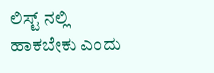ಲಿಸ್ಟ್ ನಲ್ಲಿ ಹಾಕಬೇಕು ಎಂದು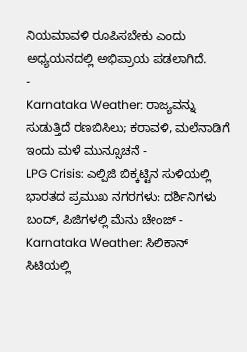ನಿಯಮಾವಳಿ ರೂಪಿಸಬೇಕು ಎಂದು ಅಧ್ಯಯನದಲ್ಲಿ ಅಭಿಪ್ರಾಯ ಪಡಲಾಗಿದೆ.
-
Karnataka Weather: ರಾಜ್ಯವನ್ನು ಸುಡುತ್ತಿದೆ ರಣಬಿಸಿಲು; ಕರಾವಳಿ, ಮಲೆನಾಡಿಗೆ ಇಂದು ಮಳೆ ಮುನ್ಸೂಚನೆ -
LPG Crisis: ಎಲ್ಪಿಜಿ ಬಿಕ್ಕಟ್ಟಿನ ಸುಳಿಯಲ್ಲಿ ಭಾರತದ ಪ್ರಮುಖ ನಗರಗಳು: ದರ್ಶಿನಿಗಳು ಬಂದ್, ಪಿಜಿಗಳಲ್ಲಿ ಮೆನು ಚೇಂಜ್ -
Karnataka Weather: ಸಿಲಿಕಾನ್ ಸಿಟಿಯಲ್ಲಿ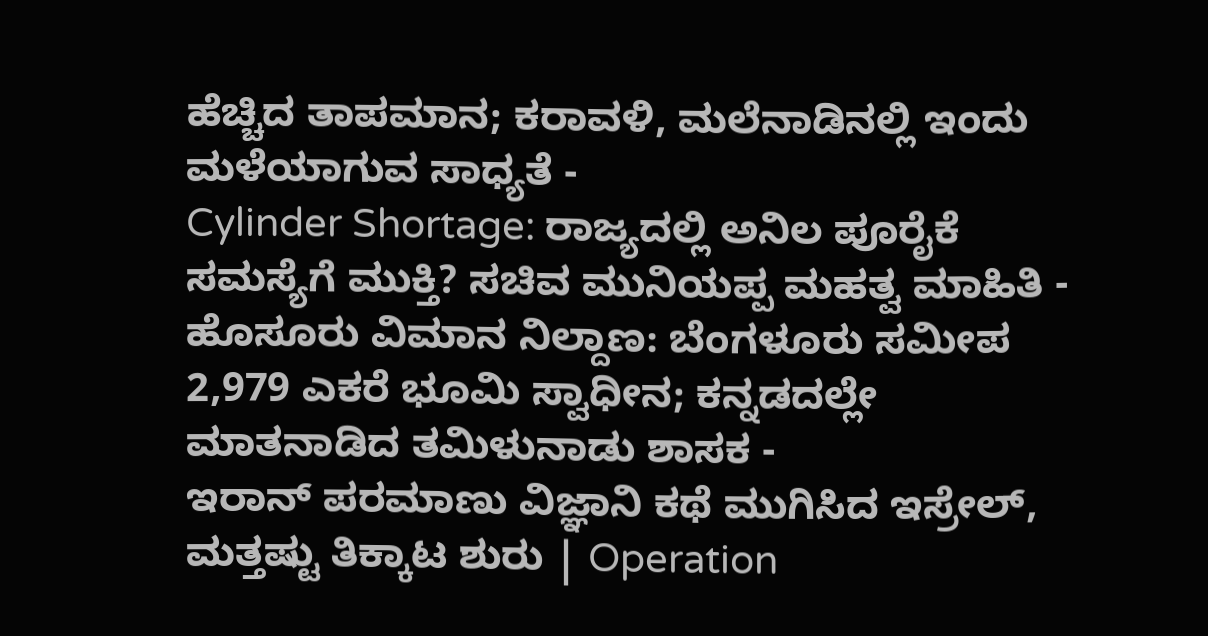ಹೆಚ್ಚಿದ ತಾಪಮಾನ; ಕರಾವಳಿ, ಮಲೆನಾಡಿನಲ್ಲಿ ಇಂದು ಮಳೆಯಾಗುವ ಸಾಧ್ಯತೆ -
Cylinder Shortage: ರಾಜ್ಯದಲ್ಲಿ ಅನಿಲ ಪೂರೈಕೆ ಸಮಸ್ಯೆಗೆ ಮುಕ್ತಿ? ಸಚಿವ ಮುನಿಯಪ್ಪ ಮಹತ್ವ ಮಾಹಿತಿ -
ಹೊಸೂರು ವಿಮಾನ ನಿಲ್ದಾಣ: ಬೆಂಗಳೂರು ಸಮೀಪ 2,979 ಎಕರೆ ಭೂಮಿ ಸ್ವಾಧೀನ; ಕನ್ನಡದಲ್ಲೇ ಮಾತನಾಡಿದ ತಮಿಳುನಾಡು ಶಾಸಕ -
ಇರಾನ್ ಪರಮಾಣು ವಿಜ್ಞಾನಿ ಕಥೆ ಮುಗಿಸಿದ ಇಸ್ರೇಲ್, ಮತ್ತಷ್ಟು ತಿಕ್ಕಾಟ ಶುರು | Operation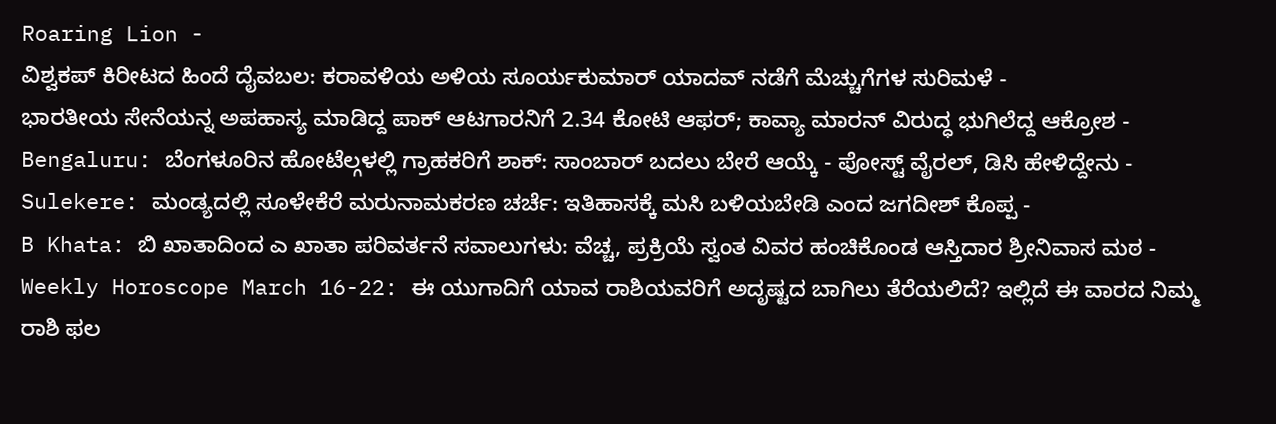Roaring Lion -
ವಿಶ್ವಕಪ್ ಕಿರೀಟದ ಹಿಂದೆ ದೈವಬಲ: ಕರಾವಳಿಯ ಅಳಿಯ ಸೂರ್ಯಕುಮಾರ್ ಯಾದವ್ ನಡೆಗೆ ಮೆಚ್ಚುಗೆಗಳ ಸುರಿಮಳೆ -
ಭಾರತೀಯ ಸೇನೆಯನ್ನ ಅಪಹಾಸ್ಯ ಮಾಡಿದ್ದ ಪಾಕ್ ಆಟಗಾರನಿಗೆ 2.34 ಕೋಟಿ ಆಫರ್; ಕಾವ್ಯಾ ಮಾರನ್ ವಿರುದ್ಧ ಭುಗಿಲೆದ್ದ ಆಕ್ರೋಶ -
Bengaluru: ಬೆಂಗಳೂರಿನ ಹೋಟೆಲ್ಗಳಲ್ಲಿ ಗ್ರಾಹಕರಿಗೆ ಶಾಕ್: ಸಾಂಬಾರ್ ಬದಲು ಬೇರೆ ಆಯ್ಕೆ - ಪೋಸ್ಟ್ ವೈರಲ್, ಡಿಸಿ ಹೇಳಿದ್ದೇನು -
Sulekere: ಮಂಡ್ಯದಲ್ಲಿ ಸೂಳೇಕೆರೆ ಮರುನಾಮಕರಣ ಚರ್ಚೆ: ಇತಿಹಾಸಕ್ಕೆ ಮಸಿ ಬಳಿಯಬೇಡಿ ಎಂದ ಜಗದೀಶ್ ಕೊಪ್ಪ -
B Khata: ಬಿ ಖಾತಾದಿಂದ ಎ ಖಾತಾ ಪರಿವರ್ತನೆ ಸವಾಲುಗಳು: ವೆಚ್ಚ, ಪ್ರಕ್ರಿಯೆ ಸ್ವಂತ ವಿವರ ಹಂಚಿಕೊಂಡ ಆಸ್ತಿದಾರ ಶ್ರೀನಿವಾಸ ಮಠ -
Weekly Horoscope March 16-22: ಈ ಯುಗಾದಿಗೆ ಯಾವ ರಾಶಿಯವರಿಗೆ ಅದೃಷ್ಟದ ಬಾಗಿಲು ತೆರೆಯಲಿದೆ? ಇಲ್ಲಿದೆ ಈ ವಾರದ ನಿಮ್ಮ ರಾಶಿ ಫಲ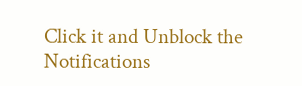Click it and Unblock the Notifications